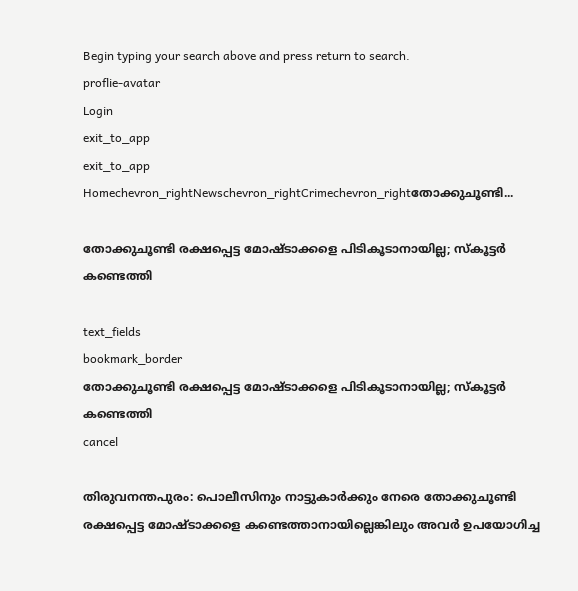Begin typing your search above and press return to search.
proflie-avatar
Login
exit_to_app
exit_to_app
Homechevron_rightNewschevron_rightCrimechevron_rightതോക്കുചൂണ്ടി...

തോക്കുചൂണ്ടി രക്ഷപ്പെട്ട മോഷ്ടാക്കളെ പിടികൂടാനായില്ല; സ്കൂട്ടർ കണ്ടെത്തി

text_fields
bookmark_border
തോക്കുചൂണ്ടി രക്ഷപ്പെട്ട മോഷ്ടാക്കളെ പിടികൂടാനായില്ല; സ്കൂട്ടർ കണ്ടെത്തി
cancel

തിരുവനന്തപുരം: പൊലീസിനും നാട്ടുകാർക്കും നേരെ തോക്കുചൂണ്ടി രക്ഷപ്പെട്ട മോഷ്ടാക്കളെ കണ്ടെത്താനായില്ലെങ്കിലും അവർ ഉപയോഗിച്ച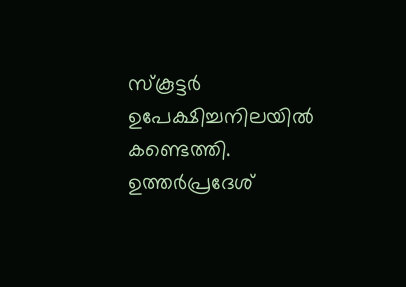സ്‌കൂട്ടർ ഉപേക്ഷിച്ചനിലയിൽ കണ്ടെത്തി. ഉത്തർപ്രദേശ്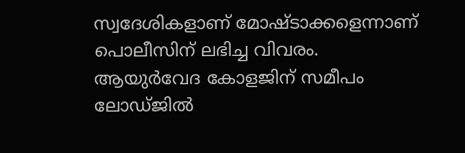സ്വദേശികളാണ് മോഷ്ടാക്കളെന്നാണ് പൊലീസിന് ലഭിച്ച വിവരം. ആയുർവേദ കോളജിന് സമീപം ലോഡ്ജിൽ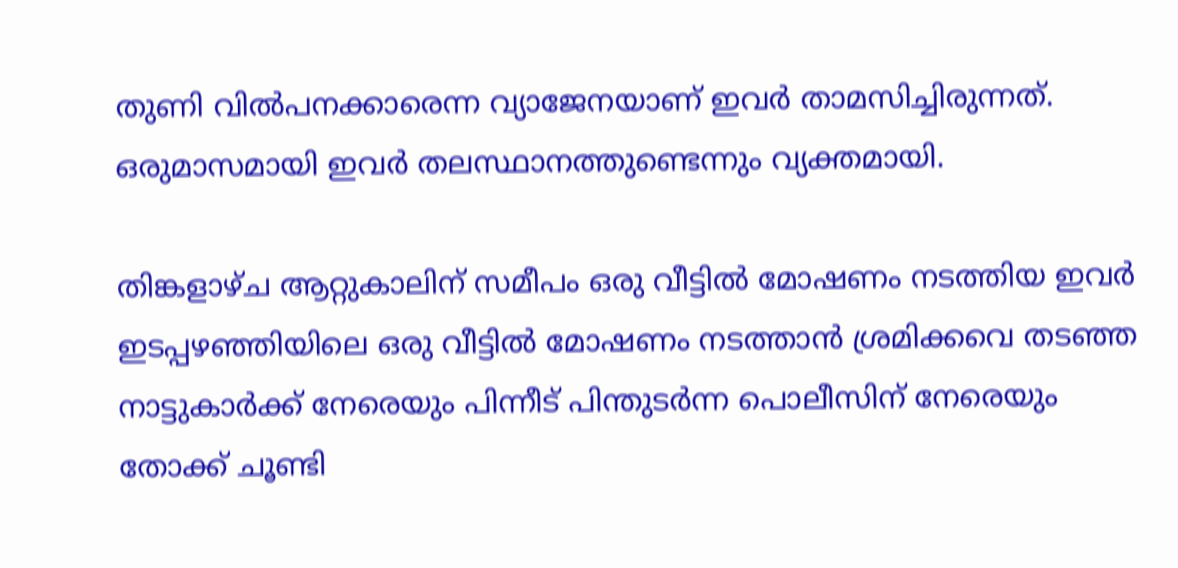തുണി വിൽപനക്കാരെന്ന വ്യാജേനയാണ് ഇവർ താമസിച്ചിരുന്നത്. ഒരുമാസമായി ഇവർ തലസ്ഥാനത്തുണ്ടെന്നും വ്യക്തമായി.

തിങ്കളാഴ്ച ആറ്റുകാലിന് സമീപം ഒരു വീട്ടിൽ മോഷണം നടത്തിയ ഇവർ ഇടപ്പഴഞ്ഞിയിലെ ഒരു വീട്ടിൽ മോഷണം നടത്താൻ ശ്രമിക്കവെ തടഞ്ഞ നാട്ടുകാർക്ക് നേരെയും പിന്നീട് പിന്തുടർന്ന പൊലീസിന് നേരെയും തോക്ക് ചൂണ്ടി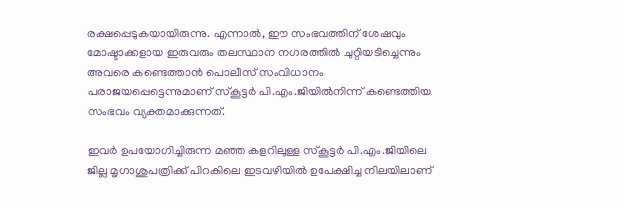രക്ഷപ്പെടുകയായിരുന്നു. എന്നാൽ, ഈ സംഭവത്തിന് ശേഷവും മോഷ്ടാക്കളായ ഇരുവരും തലസ്ഥാന നഗരത്തിൽ ചുറ്റിയടിച്ചെന്നും അവരെ കണ്ടെത്താൻ പൊലീസ് സംവിധാനം പരാജയപ്പെട്ടെന്നുമാണ് സ്കൂട്ടർ പി.എം.ജിയിൽനിന്ന് കണ്ടെത്തിയ സംഭവം വ്യക്തമാക്കുന്നത്.

ഇവർ ഉപയോഗിച്ചിരുന്ന മഞ്ഞ കളറിലുള്ള സ്‌കൂട്ടർ പി.എം.ജിയിലെ ജില്ല മൃഗാശുപത്രിക്ക് പിറകിലെ ഇടവഴിയിൽ ഉപേക്ഷിച്ച നിലയിലാണ്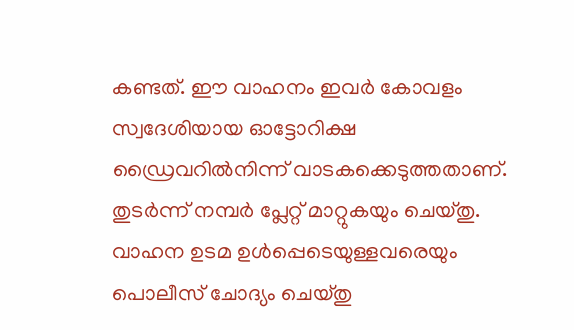കണ്ടത്. ഈ വാഹനം ഇവർ കോവളം സ്വദേശിയായ ഓട്ടോറിക്ഷ ഡ്രൈവറിൽനിന്ന് വാടകക്കെടുത്തതാണ്. തുടർന്ന് നമ്പർ പ്ലേറ്റ് മാറ്റുകയും ചെയ്തു. വാഹന ഉടമ ഉൾപ്പെടെയുള്ളവരെയും പൊലീസ് ചോദ്യം ചെയ്തു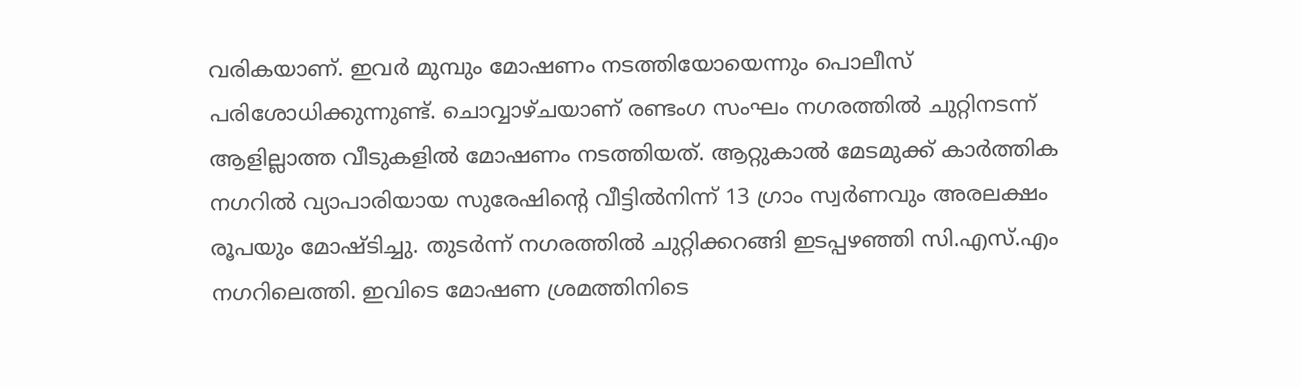വരികയാണ്. ഇവർ മുമ്പും മോഷണം നടത്തിയോയെന്നും പൊലീസ് പരിശോധിക്കുന്നുണ്ട്. ചൊവ്വാഴ്ചയാണ് രണ്ടംഗ സംഘം നഗരത്തിൽ ചുറ്റിനടന്ന് ആളില്ലാത്ത വീടുകളിൽ മോഷണം നടത്തിയത്. ആറ്റുകാൽ മേടമുക്ക് കാർത്തിക നഗറിൽ വ്യാപാരിയായ സുരേഷിന്റെ വീട്ടിൽനിന്ന് 13 ഗ്രാം സ്വർണവും അരലക്ഷം രൂപയും മോഷ്ടിച്ചു. തുടർന്ന് നഗരത്തിൽ ചുറ്റിക്കറങ്ങി ഇടപ്പഴഞ്ഞി സി.എസ്.എം നഗറിലെത്തി. ഇവിടെ മോഷണ ശ്രമത്തിനിടെ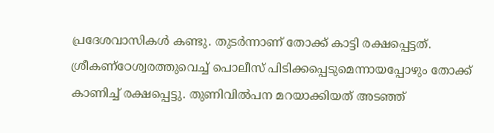പ്രദേശവാസികൾ കണ്ടു. തുടർന്നാണ് തോക്ക് കാട്ടി രക്ഷപ്പെട്ടത്. ശ്രീകണ്‌ഠേശ്വരത്തുവെച്ച് പൊലീസ് പിടിക്കപ്പെടുമെന്നായപ്പോഴും തോക്ക് കാണിച്ച് രക്ഷപ്പെട്ടു. തുണിവിൽപന മറയാക്കിയത് അടഞ്ഞ്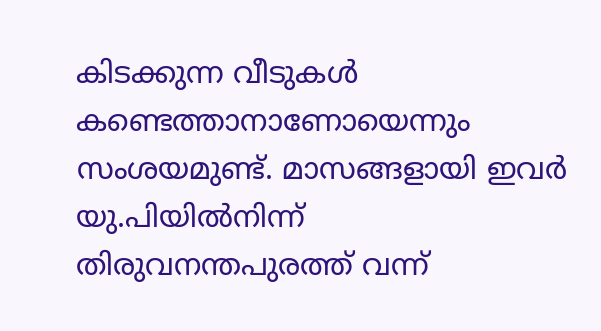കിടക്കുന്ന വീടുകൾ കണ്ടെത്താനാണോയെന്നും സംശയമുണ്ട്. മാസങ്ങളായി ഇവർ യു.പിയിൽനിന്ന് തിരുവനന്തപുരത്ത് വന്ന്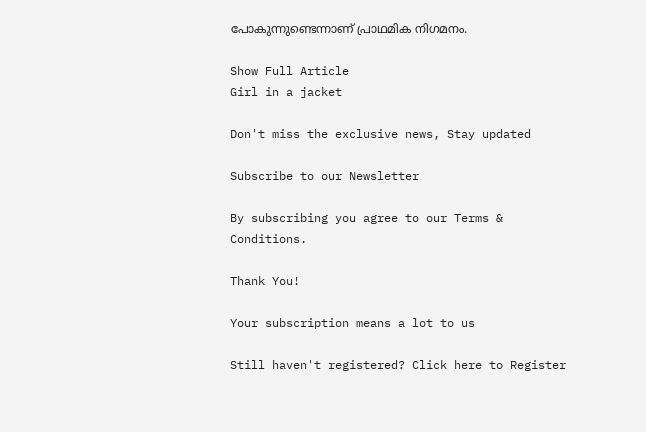പോകുന്നുണ്ടെന്നാണ് പ്രാഥമിക നിഗമനം.

Show Full Article
Girl in a jacket

Don't miss the exclusive news, Stay updated

Subscribe to our Newsletter

By subscribing you agree to our Terms & Conditions.

Thank You!

Your subscription means a lot to us

Still haven't registered? Click here to Register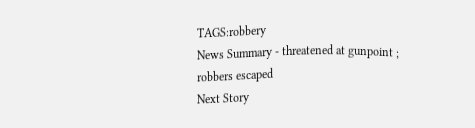TAGS:robbery
News Summary - threatened at gunpoint ; robbers escaped
Next Story